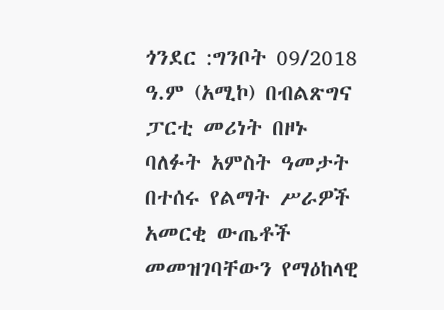ጎንደር :ግንቦት 09/2018 ዓ.ም (አሚኮ) በብልጽግና ፓርቲ መሪነት በዞኑ ባለፉት አምስት ዓመታት በተሰሩ የልማት ሥራዎች አመርቂ ውጤቶች መመዝገባቸውን የማዕከላዊ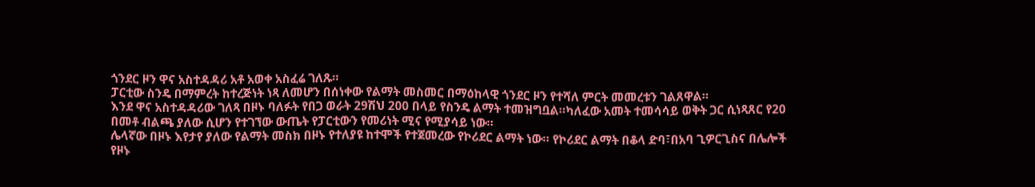ጎንደር ዞን ዋና አስተዳዳሪ አቶ አወቀ አስፈሬ ገለጹ።
ፓርቲው ስንዴ በማምረት ከተረጅነት ነጻ ለመሆን በሰነቀው የልማት መስመር በማዕከላዊ ጎንደር ዞን የተሻለ ምርት መመረቱን ገልጸዋል።
እንደ ዋና አስተዳዳሪው ገለጻ በዞኑ ባለፉት የበጋ ወራት 29ሽህ 200 በላይ የስንዴ ልማት ተመዝግቧል።ካለፈው አመት ተመሳሳይ ወቅት ጋር ሲነጻጸር የ20 በመቶ ብልጫ ያለው ሲሆን የተገኘው ውጤት የፓርቲውን የመሪነት ሚና የሚያሳይ ነው።
ሌላኛው በዞኑ እየታየ ያለው የልማት መስክ በዞኑ የተለያዩ ከተሞች የተጀመረው የኮሪደር ልማት ነው። የኮሪደር ልማት በቆላ ድባ፣በአባ ጊዎርጊስና በሌሎች የዞኑ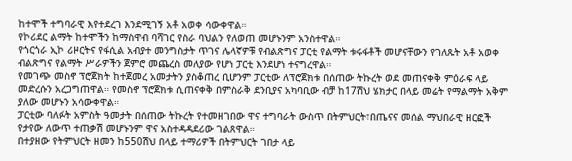ከተሞች ተግባራዊ እየተደረገ እንደሚገኝ አቶ አወቀ ሳውቀዋል።
የኮሪደር ልማት ከተሞችን ከማስዋብ ባሻገር የስራ ባህልን የለወጠ መሆኑንም አንስተዋል።
የጎርጎራ ኢኮ ሪዞርትና የፋሲል አብያተ መንግስታት ጥገና ሌላኛዎቹ የብልጽግና ፓርቲ የልማት ቱሩፋቶች መሆናቸውን የገለጹት አቶ አወቀ ብልጽግና የልማት ሥራዎችን ጀምሮ መጨረስ መለያው የሆነ ፓርቲ እንደሆነ ተናግረዋል።
የመገጭ መስኖ ፕሮጀክት ከተጀመረ አመታትን ያስቆጠረ ቢሆንም ፓርቲው ለፕሮጀክቱ በሰጠው ትኩረት ወደ መጠናቀቅ ምዕራፍ ላይ መድረሱን አረጋግጠዋል። የመስኖ ፕሮጀክቱ ሲጠናቀቅ በምስራቅ ደንቢያና አካባቢው ብቻ ከ17ሽህ ሄክታር በላይ መሬት የማልማት አቅም ያለው መሆኑን አሳውቀዋል።
ፓርቲው ባለፉት አምስት ዓመታት በሰጠው ትኩረት የተመዘገበው ዋና ተግባራት ውስጥ በትምህርት፣በጤናና መሰል ማህበራዊ ዘርፎች የታየው ለውጥ ተጠቃሽ መሆኑንም ዋና አስተዳዳደሪው ገልጸዋል።
በተያዘው የትምህርት ዘመን ከ550ሽህ በላይ ተማሪዎች በትምህርት ገበታ ላይ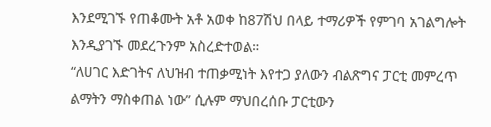እንደሚገኙ የጠቆሙት አቶ አወቀ ከ87ሽህ በላይ ተማሪዎች የምገባ አገልግሎት እንዲያገኙ መደረጉንም አስረድተወል።
“ለሀገር እድገትና ለህዝብ ተጠቃሚነት እየተጋ ያለውን ብልጽግና ፓርቲ መምረጥ ልማትን ማስቀጠል ነው” ሲሉም ማህበረሰቡ ፓርቲውን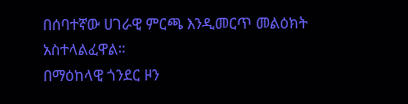በሰባተኛው ሀገራዊ ምርጫ እንዲመርጥ መልዕክት አስተላልፈዋል።
በማዕከላዊ ጎንደር ዞን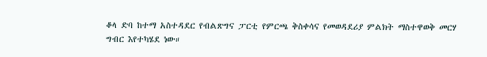ቆላ ድባ ከተማ አስተዳደር የብልጽግና ፓርቲ የምርጫ ቅስቀሳና የመወዳደሪያ ምልክት ማስተዋወቅ መርሃ ግብር እየተካሄደ ነው።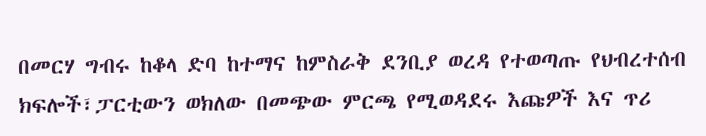በመርሃ ግብሩ ከቆላ ድባ ከተማና ከምስራቅ ደንቢያ ወረዳ የተወጣጡ የህብረተሰብ ክፍሎች፣ፓርቲውን ወክለው በመጭው ምርጫ የሚወዳደሩ እጩዎች እና ጥሪ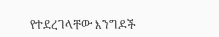የተደረገላቸው እንግዶች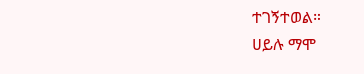ተገኝተወል።
ሀይሉ ማሞ